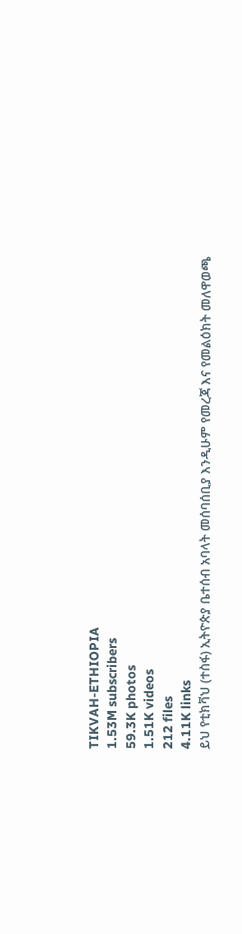TIKVAH-ETHIOPIA
1.53M subscribers
59.3K photos
1.51K videos
212 files
4.11K links
ይህ የቲክቫህ (ተስፋ) ኢትዮጵያ ቤተሰብ አባላት መሰባሰቢያ እንዲሁም የመረጃ እና የመልዕክት መለዋወጫ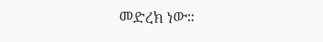መድረክ ነው።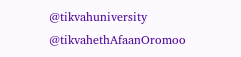@tikvahuniversity
@tikvahethAfaanOromoo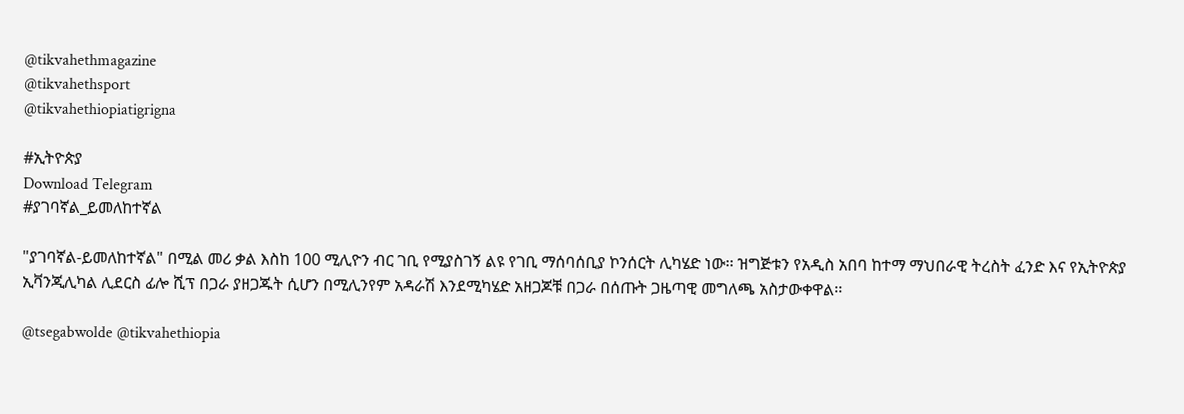@tikvahethmagazine
@tikvahethsport
@tikvahethiopiatigrigna

#ኢትዮጵያ
Download Telegram
#ያገባኛል_ይመለከተኛል

"ያገባኛል-ይመለከተኛል" በሚል መሪ ቃል እስከ 100 ሚሊዮን ብር ገቢ የሚያስገኝ ልዩ የገቢ ማሰባሰቢያ ኮንሰርት ሊካሄድ ነው፡፡ ዝግጅቱን የአዲስ አበባ ከተማ ማህበራዊ ትረስት ፈንድ እና የኢትዮጵያ ኢቫንጂሊካል ሊደርስ ፊሎ ሺፕ በጋራ ያዘጋጁት ሲሆን በሚሊንየም አዳራሽ እንደሚካሄድ አዘጋጆቹ በጋራ በሰጡት ጋዜጣዊ መግለጫ አስታውቀዋል፡፡

@tsegabwolde @tikvahethiopia